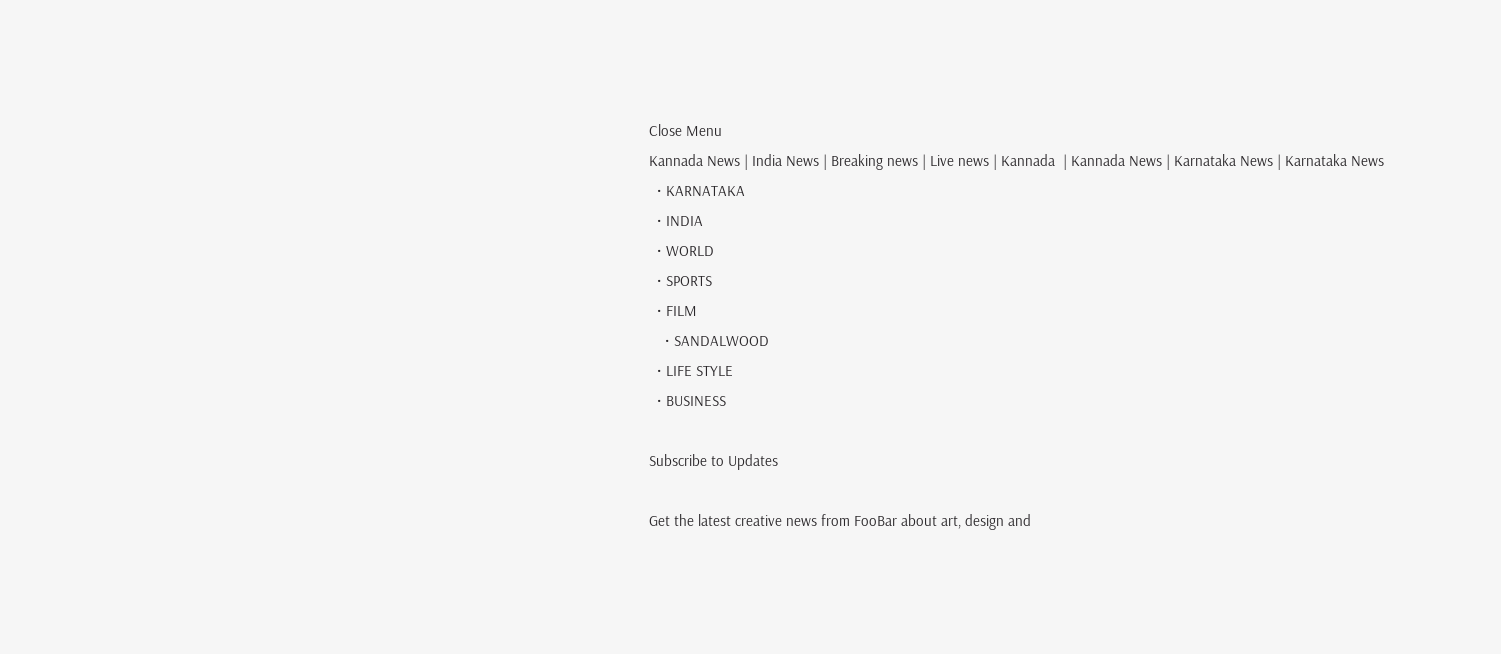Close Menu
Kannada News | India News | Breaking news | Live news | Kannada  | Kannada News | Karnataka News | Karnataka News
  • KARNATAKA
  • INDIA
  • WORLD
  • SPORTS
  • FILM
    • SANDALWOOD
  • LIFE STYLE
  • BUSINESS

Subscribe to Updates

Get the latest creative news from FooBar about art, design and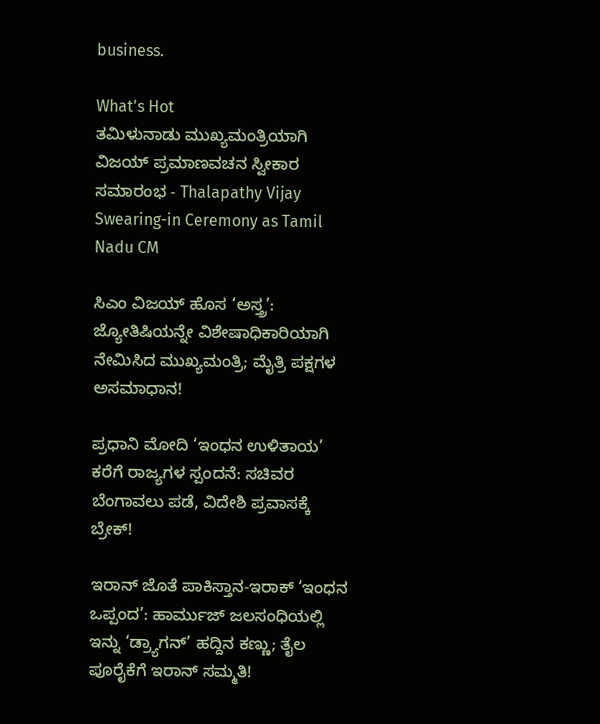business.

What's Hot
ತಮಿಳುನಾಡು ಮುಖ್ಯಮಂತ್ರಿಯಾಗಿ ವಿಜಯ್ ಪ್ರಮಾಣವಚನ ಸ್ವೀಕಾರ ಸಮಾರಂಭ - Thalapathy Vijay Swearing-in Ceremony as Tamil Nadu CM

ಸಿಎಂ ವಿಜಯ್ ಹೊಸ ‘ಅಸ್ತ್ರ’: ಜ್ಯೋತಿಷಿಯನ್ನೇ ವಿಶೇಷಾಧಿಕಾರಿಯಾಗಿ ನೇಮಿಸಿದ ಮುಖ್ಯಮಂತ್ರಿ; ಮೈತ್ರಿ ಪಕ್ಷಗಳ ಅಸಮಾಧಾನ!

ಪ್ರಧಾನಿ ಮೋದಿ ‘ಇಂಧನ ಉಳಿತಾಯ’ ಕರೆಗೆ ರಾಜ್ಯಗಳ ಸ್ಪಂದನೆ: ಸಚಿವರ ಬೆಂಗಾವಲು ಪಡೆ, ವಿದೇಶಿ ಪ್ರವಾಸಕ್ಕೆ ಬ್ರೇಕ್!

ಇರಾನ್ ಜೊತೆ ಪಾಕಿಸ್ತಾನ-ಇರಾಕ್ ‘ಇಂಧನ ಒಪ್ಪಂದ’: ಹಾರ್ಮುಜ್ ಜಲಸಂಧಿಯಲ್ಲಿ ಇನ್ನು ‘ಡ್ರ್ಯಾಗನ್’ ಹದ್ದಿನ ಕಣ್ಣು; ತೈಲ ಪೂರೈಕೆಗೆ ಇರಾನ್ ಸಮ್ಮತಿ!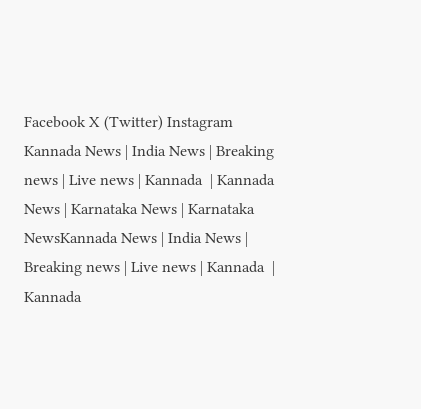Facebook X (Twitter) Instagram
Kannada News | India News | Breaking news | Live news | Kannada  | Kannada News | Karnataka News | Karnataka NewsKannada News | India News | Breaking news | Live news | Kannada  | Kannada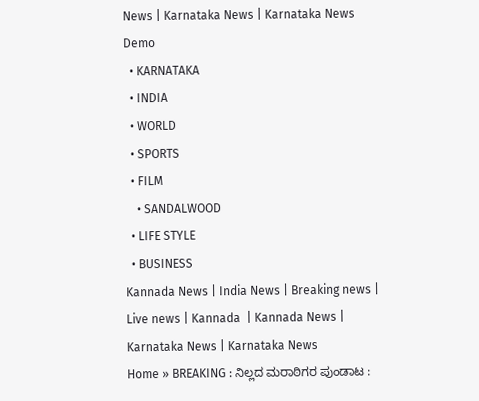News | Karnataka News | Karnataka News
Demo
  • KARNATAKA
  • INDIA
  • WORLD
  • SPORTS
  • FILM
    • SANDALWOOD
  • LIFE STYLE
  • BUSINESS
Kannada News | India News | Breaking news | Live news | Kannada  | Kannada News | Karnataka News | Karnataka News
Home » BREAKING : ನಿಲ್ಲದ ಮರಾಠಿಗರ ಪುಂಡಾಟ :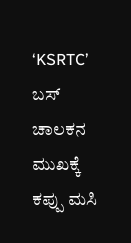‘KSRTC’ ಬಸ್‌ ಚಾಲಕನ ಮುಖಕ್ಕೆ ಕಪ್ಪು ಮಸಿ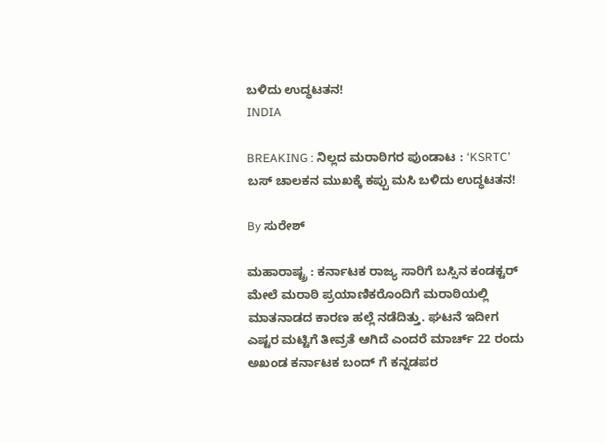ಬಳಿದು ಉದ್ಧಟತನ!
INDIA

BREAKING : ನಿಲ್ಲದ ಮರಾಠಿಗರ ಪುಂಡಾಟ : ‘KSRTC’ ಬಸ್‌ ಚಾಲಕನ ಮುಖಕ್ಕೆ ಕಪ್ಪು ಮಸಿ ಬಳಿದು ಉದ್ಧಟತನ!

By ಸುರೇಶ್‌

ಮಹಾರಾಷ್ಟ್ರ : ಕರ್ನಾಟಕ ರಾಜ್ಯ ಸಾರಿಗೆ ಬಸ್ಸಿನ ಕಂಡಕ್ಟರ್ ಮೇಲೆ ಮರಾಠಿ ಪ್ರಯಾಣಿಕರೊಂದಿಗೆ ಮರಾಠಿಯಲ್ಲಿ ಮಾತನಾಡದ ಕಾರಣ ಹಲ್ಲೆ ನಡೆದಿತ್ತು. ಘಟನೆ ಇದೀಗ ಎಷ್ಟರ ಮಟ್ಟಿಗೆ ತೀವ್ರತೆ ಆಗಿದೆ ಎಂದರೆ ಮಾರ್ಚ್ 22 ರಂದು ಅಖಂಡ ಕರ್ನಾಟಕ ಬಂದ್ ಗೆ ಕನ್ನಡಪರ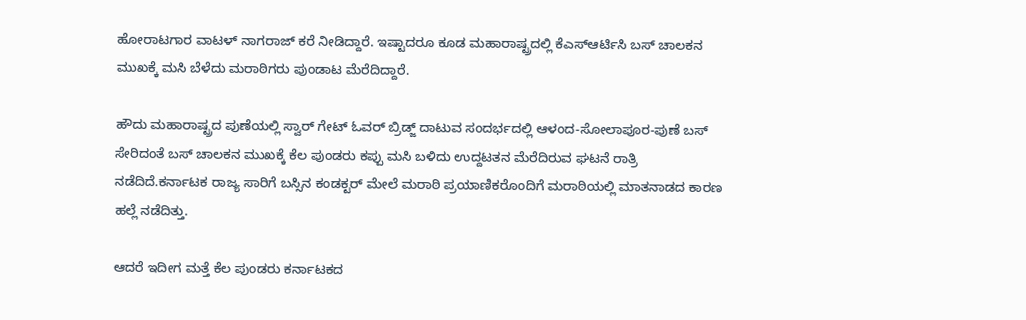ಹೋರಾಟಗಾರ ವಾಟಳ್ ನಾಗರಾಜ್ ಕರೆ ನೀಡಿದ್ದಾರೆ. ಇಷ್ಟಾದರೂ ಕೂಡ ಮಹಾರಾಷ್ಟ್ರದಲ್ಲಿ ಕೆಎಸ್ಆರ್ಟಿಸಿ ಬಸ್ ಚಾಲಕನ ಮುಖಕ್ಕೆ ಮಸಿ ಬೆಳೆದು ಮರಾಠಿಗರು ಪುಂಡಾಟ ಮೆರೆದಿದ್ದಾರೆ.

ಹೌದು ಮಹಾರಾಷ್ಟ್ರದ ಪುಣೆಯಲ್ಲಿ ಸ್ವಾರ್ ಗೇಟ್ ಓವ‌ರ್ ಬ್ರಿಡ್ಜ್ ದಾಟುವ ಸಂದರ್ಭದಲ್ಲಿ ಆಳಂದ-ಸೋಲಾಪೂರ-ಪುಣೆ ಬಸ್‌ ಸೇರಿದಂತೆ ಬಸ್‌ ಚಾಲಕನ ಮುಖಕ್ಕೆ ಕೆಲ ಪುಂಡರು ಕಪ್ಪು ಮಸಿ ಬಳಿದು ಉದ್ದಟತನ ಮೆರೆದಿರುವ ಘಟನೆ ರಾತ್ರಿ ನಡೆದಿದೆ.ಕರ್ನಾಟಕ ರಾಜ್ಯ ಸಾರಿಗೆ ಬಸ್ಸಿನ ಕಂಡಕ್ಟರ್ ಮೇಲೆ ಮರಾಠಿ ಪ್ರಯಾಣಿಕರೊಂದಿಗೆ ಮರಾಠಿಯಲ್ಲಿ ಮಾತನಾಡದ ಕಾರಣ ಹಲ್ಲೆ ನಡೆದಿತ್ತು.

ಆದರೆ ಇದೀಗ ಮತ್ತೆ ಕೆಲ ಪುಂಡರು ಕರ್ನಾಟಕದ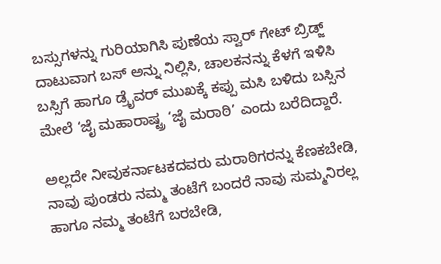ಬಸ್ಸುಗಳನ್ನು ಗುರಿಯಾಗಿಸಿ ಪುಣೆಯ ಸ್ವಾರ್ ಗೇಟ್ ಬ್ರಿಡ್ಜ್ ದಾಟುವಾಗ ಬಸ್ ಅನ್ನು ನಿಲ್ಲಿಸಿ, ಚಾಲಕನನ್ನು ಕೆಳಗೆ ಇಳಿಸಿ ಬಸ್ಸಿಗೆ ಹಾಗೂ ಡ್ರೈವ‌ರ್ ಮುಖಕ್ಕೆ ಕಪ್ಪು ಮಸಿ ಬಳಿದು ಬಸ್ಸಿನ ಮೇಲೆ ‘ಜೈ ಮಹಾರಾಷ್ಟ್ರ ‘ಜೈ ಮರಾಠಿ’ ಎಂದು ಬರೆದಿದ್ದಾರೆ.

ಅಲ್ಲದೇ ನೀವುಕರ್ನಾಟಕದವರು ಮರಾಠಿಗರನ್ನು ಕೆಣಕಬೇಡಿ, ನಾವು ಪುಂಡರು ನಮ್ಮ ತಂಟೆಗೆ ಬಂದರೆ ನಾವು ಸುಮ್ಮನಿರಲ್ಲ ಹಾಗೂ ನಮ್ಮ ತಂಟೆಗೆ ಬರಬೇಡಿ,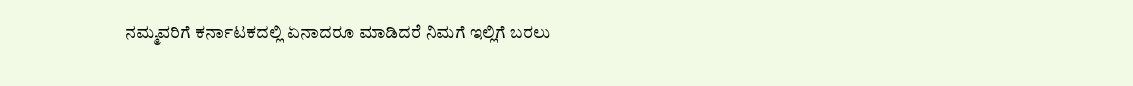ನಮ್ಮವರಿಗೆ ಕರ್ನಾಟಕದಲ್ಲಿ ಏನಾದರೂ ಮಾಡಿದರೆ ನಿಮಗೆ ಇಲ್ಲಿಗೆ ಬರಲು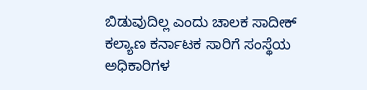ಬಿಡುವುದಿಲ್ಲ ಎಂದು ಚಾಲಕ ಸಾದೀಕ್ ಕಲ್ಯಾಣ ಕರ್ನಾಟಕ ಸಾರಿಗೆ ಸಂಸ್ಥೆಯ ಅಧಿಕಾರಿಗಳ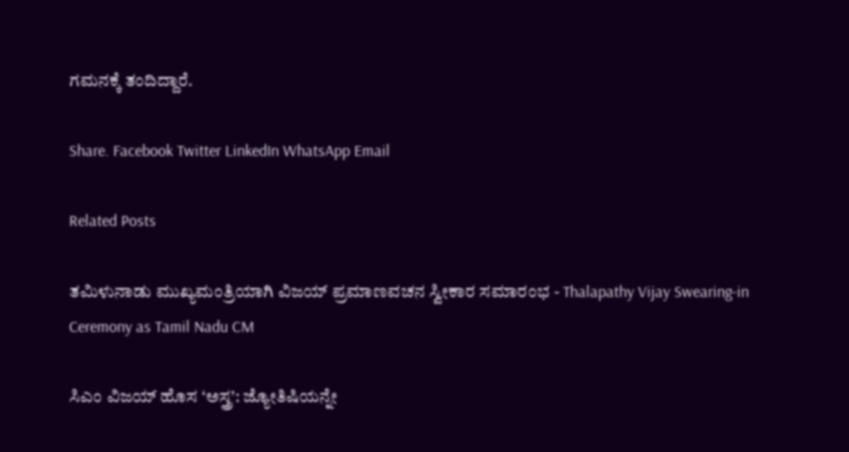ಗಮನಕ್ಕೆ ತಂದಿದ್ದಾರೆ.

Share. Facebook Twitter LinkedIn WhatsApp Email

Related Posts

ತಮಿಳುನಾಡು ಮುಖ್ಯಮಂತ್ರಿಯಾಗಿ ವಿಜಯ್ ಪ್ರಮಾಣವಚನ ಸ್ವೀಕಾರ ಸಮಾರಂಭ - Thalapathy Vijay Swearing-in Ceremony as Tamil Nadu CM

ಸಿಎಂ ವಿಜಯ್ ಹೊಸ ‘ಅಸ್ತ್ರ’: ಜ್ಯೋತಿಷಿಯನ್ನೇ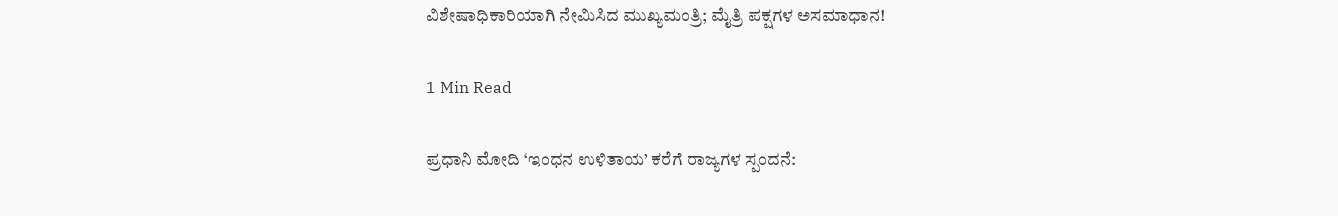ವಿಶೇಷಾಧಿಕಾರಿಯಾಗಿ ನೇಮಿಸಿದ ಮುಖ್ಯಮಂತ್ರಿ; ಮೈತ್ರಿ ಪಕ್ಷಗಳ ಅಸಮಾಧಾನ!

1 Min Read

ಪ್ರಧಾನಿ ಮೋದಿ ‘ಇಂಧನ ಉಳಿತಾಯ’ ಕರೆಗೆ ರಾಜ್ಯಗಳ ಸ್ಪಂದನೆ: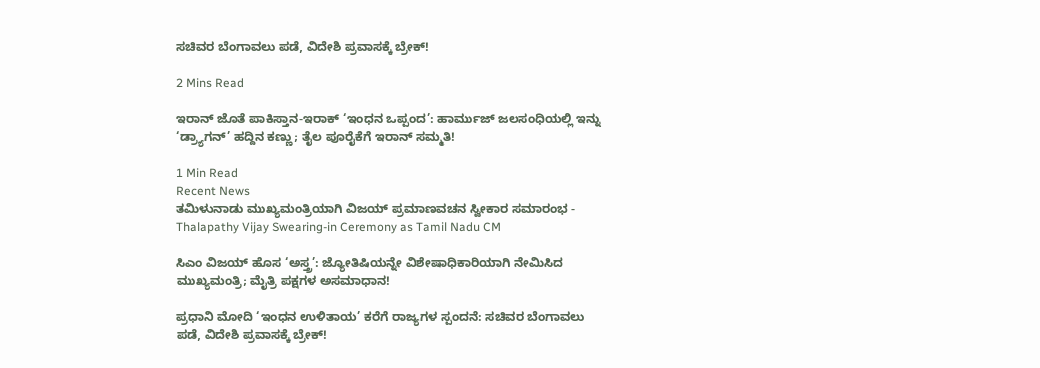ಸಚಿವರ ಬೆಂಗಾವಲು ಪಡೆ, ವಿದೇಶಿ ಪ್ರವಾಸಕ್ಕೆ ಬ್ರೇಕ್!

2 Mins Read

ಇರಾನ್ ಜೊತೆ ಪಾಕಿಸ್ತಾನ-ಇರಾಕ್ ‘ಇಂಧನ ಒಪ್ಪಂದ’: ಹಾರ್ಮುಜ್ ಜಲಸಂಧಿಯಲ್ಲಿ ಇನ್ನು ‘ಡ್ರ್ಯಾಗನ್’ ಹದ್ದಿನ ಕಣ್ಣು; ತೈಲ ಪೂರೈಕೆಗೆ ಇರಾನ್ ಸಮ್ಮತಿ!

1 Min Read
Recent News
ತಮಿಳುನಾಡು ಮುಖ್ಯಮಂತ್ರಿಯಾಗಿ ವಿಜಯ್ ಪ್ರಮಾಣವಚನ ಸ್ವೀಕಾರ ಸಮಾರಂಭ - Thalapathy Vijay Swearing-in Ceremony as Tamil Nadu CM

ಸಿಎಂ ವಿಜಯ್ ಹೊಸ ‘ಅಸ್ತ್ರ’: ಜ್ಯೋತಿಷಿಯನ್ನೇ ವಿಶೇಷಾಧಿಕಾರಿಯಾಗಿ ನೇಮಿಸಿದ ಮುಖ್ಯಮಂತ್ರಿ; ಮೈತ್ರಿ ಪಕ್ಷಗಳ ಅಸಮಾಧಾನ!

ಪ್ರಧಾನಿ ಮೋದಿ ‘ಇಂಧನ ಉಳಿತಾಯ’ ಕರೆಗೆ ರಾಜ್ಯಗಳ ಸ್ಪಂದನೆ: ಸಚಿವರ ಬೆಂಗಾವಲು ಪಡೆ, ವಿದೇಶಿ ಪ್ರವಾಸಕ್ಕೆ ಬ್ರೇಕ್!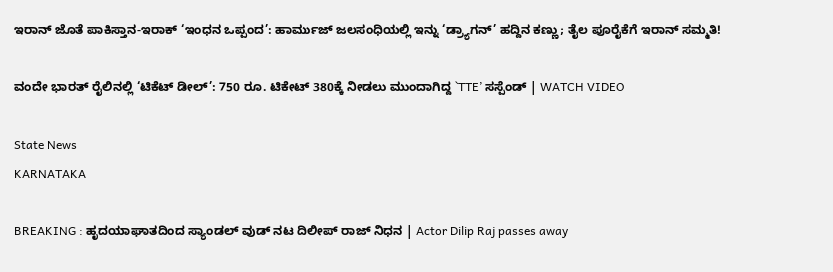ಇರಾನ್ ಜೊತೆ ಪಾಕಿಸ್ತಾನ-ಇರಾಕ್ ‘ಇಂಧನ ಒಪ್ಪಂದ’: ಹಾರ್ಮುಜ್ ಜಲಸಂಧಿಯಲ್ಲಿ ಇನ್ನು ‘ಡ್ರ್ಯಾಗನ್’ ಹದ್ದಿನ ಕಣ್ಣು; ತೈಲ ಪೂರೈಕೆಗೆ ಇರಾನ್ ಸಮ್ಮತಿ!

ವಂದೇ ಭಾರತ್ ರೈಲಿನಲ್ಲಿ ‘ಟಿಕೆಟ್ ಡೀಲ್’: 750 ರೂ. ಟಿಕೇಟ್ 380ಕ್ಕೆ ನೀಡಲು ಮುಂದಾಗಿದ್ದ `TTE’ ಸಸ್ಪೆಂಡ್ | WATCH VIDEO

State News
KARNATAKA

BREAKING : ಹೃದಯಾಘಾತದಿಂದ ಸ್ಯಾಂಡಲ್ ವುಡ್ ನಟ ದಿಲೀಪ್ ರಾಜ್ ನಿಧನ | Actor Dilip Raj passes away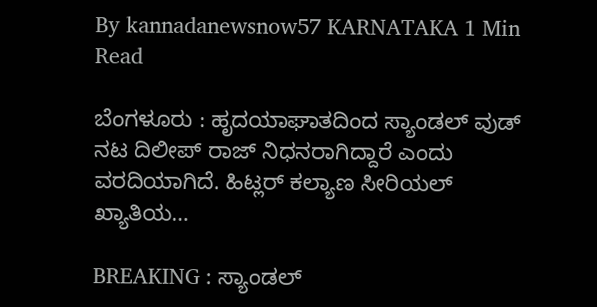By kannadanewsnow57 KARNATAKA 1 Min Read

ಬೆಂಗಳೂರು : ಹೃದಯಾಘಾತದಿಂದ ಸ್ಯಾಂಡಲ್ ವುಡ್ ನಟ ದಿಲೀಪ್ ರಾಜ್ ನಿಧನರಾಗಿದ್ದಾರೆ ಎಂದು ವರದಿಯಾಗಿದೆ. ಹಿಟ್ಲರ್ ಕಲ್ಯಾಣ ಸೀರಿಯಲ್ ಖ್ಯಾತಿಯ…

BREAKING : ಸ್ಯಾಂಡಲ್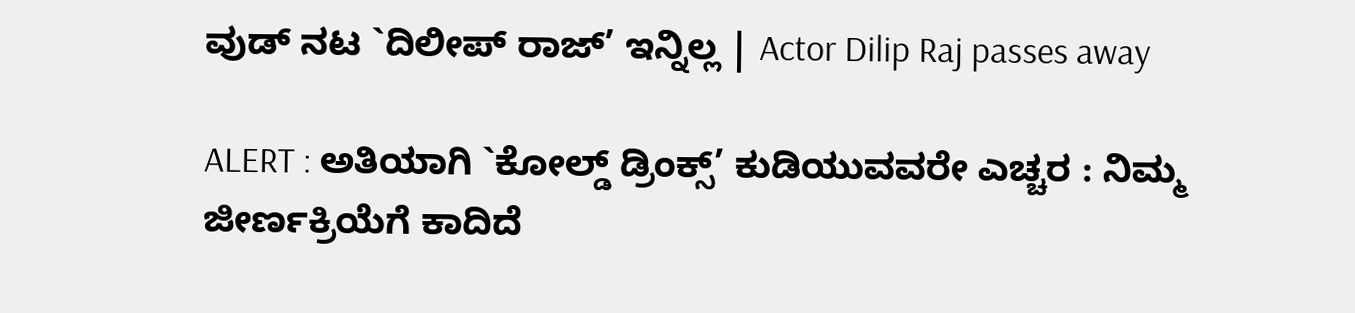ವುಡ್ ನಟ `ದಿಲೀಪ್ ರಾಜ್’ ಇನ್ನಿಲ್ಲ | Actor Dilip Raj passes away

ALERT : ಅತಿಯಾಗಿ `ಕೋಲ್ಡ್‌ ಡ್ರಿಂಕ್ಸ್‌’ ಕುಡಿಯುವವರೇ ಎಚ್ಚರ : ನಿಮ್ಮ ಜೀರ್ಣಕ್ರಿಯೆಗೆ ಕಾದಿದೆ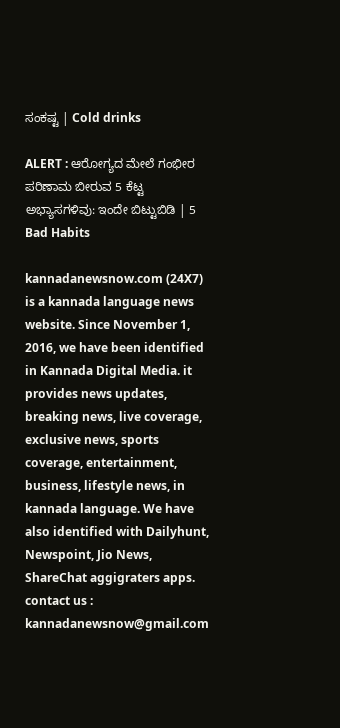ಸಂಕಷ್ಟ | Cold drinks

ALERT : ಆರೋಗ್ಯದ ಮೇಲೆ ಗಂಭೀರ ಪರಿಣಾಮ ಬೀರುವ 5 ಕೆಟ್ಟ ಅಭ್ಯಾಸಗಳಿವು: ಇಂದೇ ಬಿಟ್ಟುಬಿಡಿ | 5 Bad Habits

kannadanewsnow.com (24X7) is a kannada language news website. Since November 1, 2016, we have been identified in Kannada Digital Media. it provides news updates, breaking news, live coverage, exclusive news, sports coverage, entertainment, business, lifestyle news, in kannada language. We have also identified with Dailyhunt, Newspoint, Jio News, ShareChat aggigraters apps. contact us : kannadanewsnow@gmail.com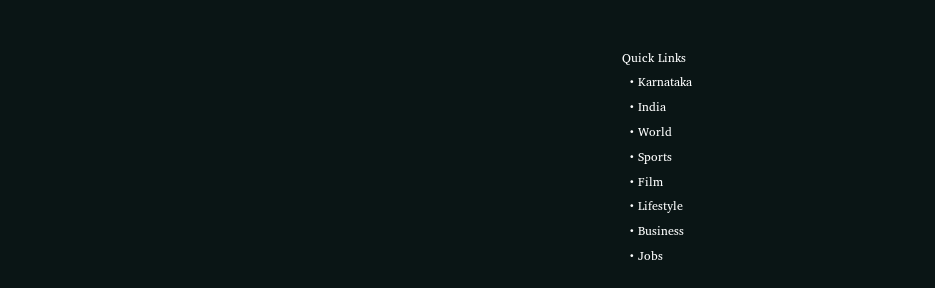Quick Links
  • Karnataka
  • India
  • World
  • Sports
  • Film
  • Lifestyle
  • Business
  • Jobs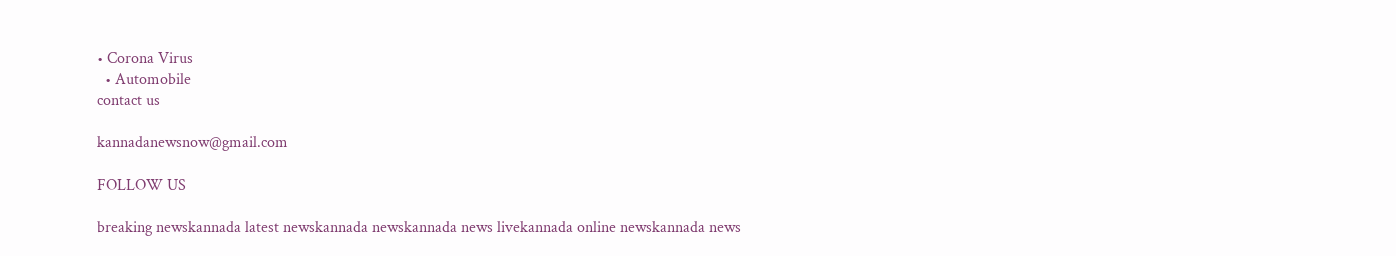• Corona Virus
  • Automobile
contact us

kannadanewsnow@gmail.com

FOLLOW US

breaking newskannada latest newskannada newskannada news livekannada online newskannada news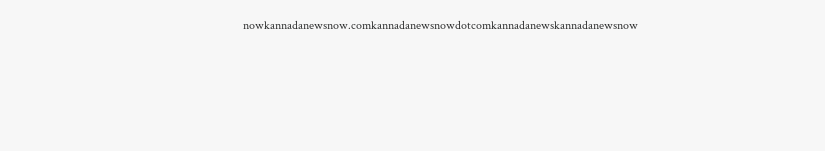nowkannadanewsnow.comkannadanewsnowdotcomkannadanewskannadanewsnow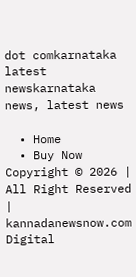dot comkarnataka latest newskarnataka news, latest news

  • Home
  • Buy Now
Copyright © 2026 | All Right Reserved | kannadanewsnow.com
Digital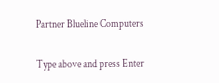Partner Blueline Computers

Type above and press Enter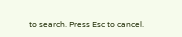to search. Press Esc to cancel.